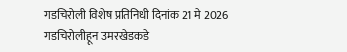गडचिरोली विशेष प्रतिनिधी दिनांक 21 मे 2026
गडचिरोलीहून उमरखेडकडे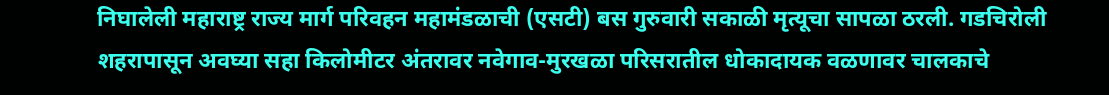निघालेली महाराष्ट्र राज्य मार्ग परिवहन महामंडळाची (एसटी) बस गुरुवारी सकाळी मृत्यूचा सापळा ठरली. गडचिरोली शहरापासून अवघ्या सहा किलोमीटर अंतरावर नवेगाव-मुरखळा परिसरातील धोकादायक वळणावर चालकाचे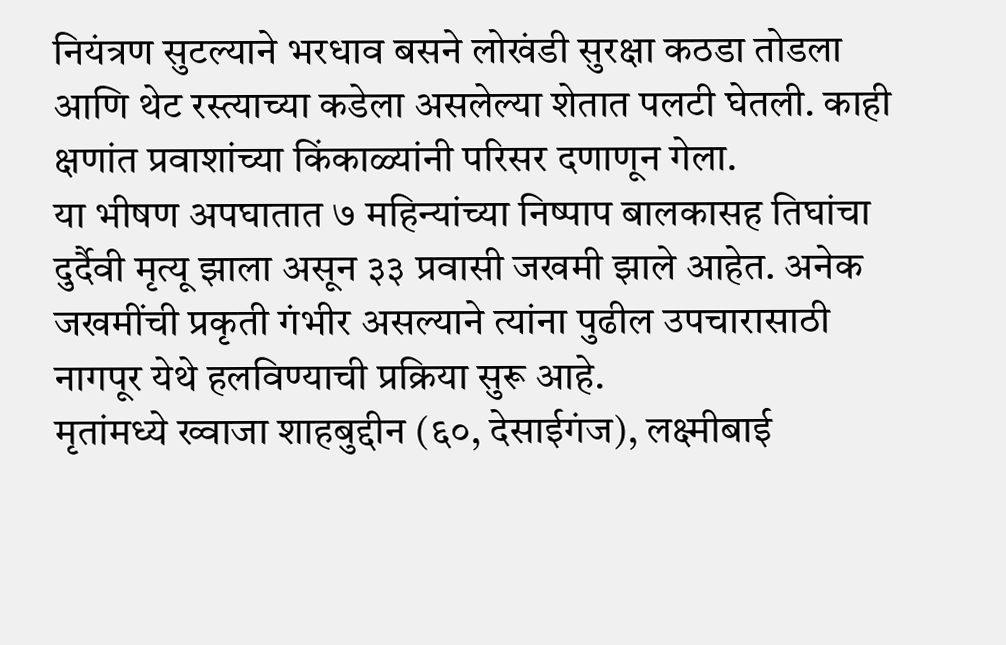नियंत्रण सुटल्याने भरधाव बसने लोखंडी सुरक्षा कठडा तोडला आणि थेट रस्त्याच्या कडेला असलेल्या शेतात पलटी घेतली. काही क्षणांत प्रवाशांच्या किंकाळ्यांनी परिसर दणाणून गेला.
या भीषण अपघातात ७ महिन्यांच्या निष्पाप बालकासह तिघांचा दुर्दैवी मृत्यू झाला असून ३३ प्रवासी जखमी झाले आहेत. अनेक जखमींची प्रकृती गंभीर असल्याने त्यांना पुढील उपचारासाठी नागपूर येथे हलविण्याची प्रक्रिया सुरू आहे.
मृतांमध्ये ख्वाजा शाहबुद्दीन (६०, देसाईगंज), लक्ष्मीबाई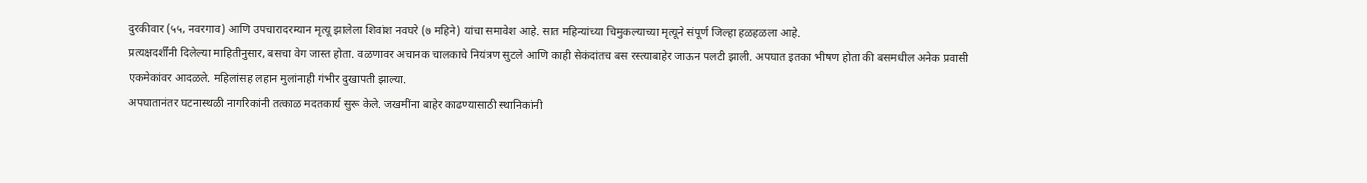दुरकीवार (५५, नवरगाव) आणि उपचारादरम्यान मृत्यू झालेला शिवांश नवघरे (७ महिने) यांचा समावेश आहे. सात महिन्यांच्या चिमुकल्याच्या मृत्यूने संपूर्ण जिल्हा हळहळला आहे.
प्रत्यक्षदर्शींनी दिलेल्या माहितीनुसार, बसचा वेग जास्त होता. वळणावर अचानक चालकाचे नियंत्रण सुटले आणि काही सेकंदांतच बस रस्त्याबाहेर जाऊन पलटी झाली. अपघात इतका भीषण होता की बसमधील अनेक प्रवासी एकमेकांवर आदळले. महिलांसह लहान मुलांनाही गंभीर दुखापती झाल्या.
अपघातानंतर घटनास्थळी नागरिकांनी तत्काळ मदतकार्य सुरू केले. जखमींना बाहेर काढण्यासाठी स्थानिकांनी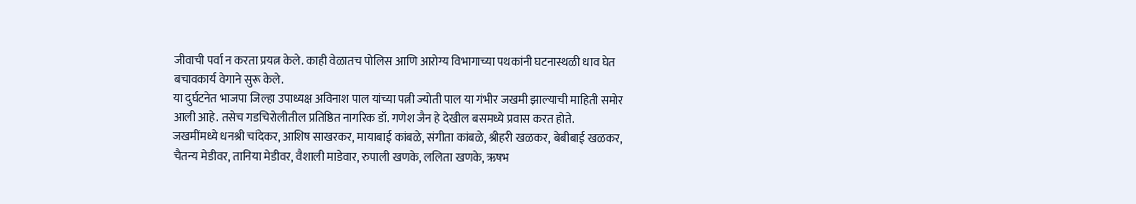जीवाची पर्वा न करता प्रयत्न केले. काही वेळातच पोलिस आणि आरोग्य विभागाच्या पथकांनी घटनास्थळी धाव घेत बचावकार्य वेगाने सुरू केले.
या दुर्घटनेत भाजपा जिल्हा उपाध्यक्ष अविनाश पाल यांच्या पत्नी ज्योती पाल या गंभीर जखमी झाल्याची माहिती समोर आली आहे. तसेच गडचिरोलीतील प्रतिष्ठित नागरिक डॉ. गणेश जैन हे देखील बसमध्ये प्रवास करत होते.
जखमींमध्ये धनश्री चांदेकर, आशिष साखरकर, मायाबाई कांबळे, संगीता कांबळे, श्रीहरी खळकर, बेबीबाई खळकर, चैतन्य मेडीवर, तानिया मेडीवर, वैशाली माडेवार, रुपाली खणके, ललिता खणके, ऋषभ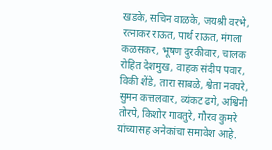खडके, सचिन वाळके, जयश्री वरभे, रत्नाकर राऊत, पार्थ राऊत, मंगला कळसकर, भूषण दुरकीवार, चालक रोहित देशमुख, वाहक संदीप पवार, विकी शेंडे, तारा साबळे, श्वेता नवघरे, सुमन कत्तलवार, व्यंकट ढगे, अश्विनी तोरपे, किशोर गावतुरे, गौरव कुमरे यांच्यासह अनेकांचा समावेश आहे.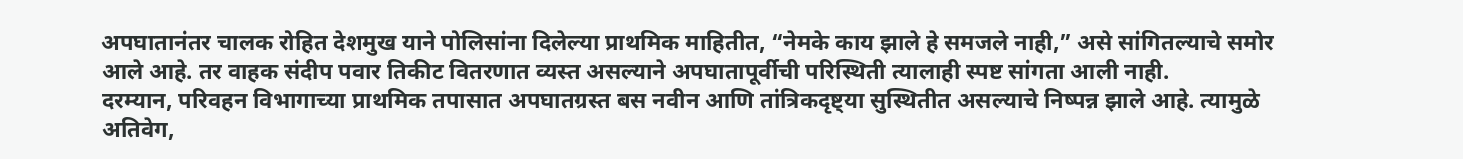अपघातानंतर चालक रोहित देशमुख याने पोलिसांना दिलेल्या प्राथमिक माहितीत, “नेमके काय झाले हे समजले नाही,” असे सांगितल्याचे समोर आले आहे. तर वाहक संदीप पवार तिकीट वितरणात व्यस्त असल्याने अपघातापूर्वीची परिस्थिती त्यालाही स्पष्ट सांगता आली नाही.
दरम्यान, परिवहन विभागाच्या प्राथमिक तपासात अपघातग्रस्त बस नवीन आणि तांत्रिकदृष्ट्या सुस्थितीत असल्याचे निष्पन्न झाले आहे. त्यामुळे अतिवेग,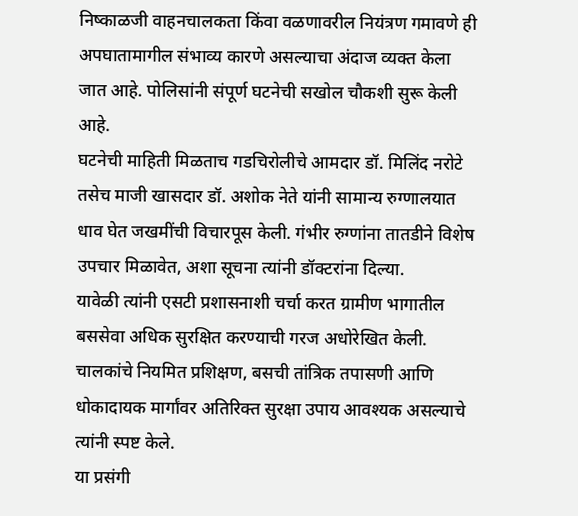निष्काळजी वाहनचालकता किंवा वळणावरील नियंत्रण गमावणे ही अपघातामागील संभाव्य कारणे असल्याचा अंदाज व्यक्त केला जात आहे. पोलिसांनी संपूर्ण घटनेची सखोल चौकशी सुरू केली आहे.
घटनेची माहिती मिळताच गडचिरोलीचे आमदार डॉ. मिलिंद नरोटे तसेच माजी खासदार डॉ. अशोक नेते यांनी सामान्य रुग्णालयात धाव घेत जखमींची विचारपूस केली. गंभीर रुग्णांना तातडीने विशेष उपचार मिळावेत, अशा सूचना त्यांनी डॉक्टरांना दिल्या.
यावेळी त्यांनी एसटी प्रशासनाशी चर्चा करत ग्रामीण भागातील बससेवा अधिक सुरक्षित करण्याची गरज अधोरेखित केली. चालकांचे नियमित प्रशिक्षण, बसची तांत्रिक तपासणी आणि धोकादायक मार्गांवर अतिरिक्त सुरक्षा उपाय आवश्यक असल्याचे त्यांनी स्पष्ट केले.
या प्रसंगी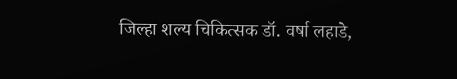जिल्हा शल्य चिकित्सक डॉ. वर्षा लहाडे,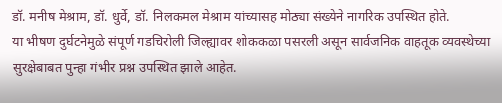डॉ. मनीष मेश्राम, डॉ. धुर्वे, डॉ. निलकमल मेश्राम यांच्यासह मोठ्या संख्येने नागरिक उपस्थित होते.
या भीषण दुर्घटनेमुळे संपूर्ण गडचिरोली जिल्ह्यावर शोककळा पसरली असून सार्वजनिक वाहतूक व्यवस्थेच्या सुरक्षेबाबत पुन्हा गंभीर प्रश्न उपस्थित झाले आहेत.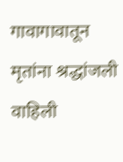गावागावातून मृतांना श्रद्धांजली वाहिली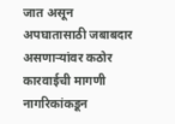जात असून अपघातासाठी जबाबदार असणाऱ्यांवर कठोर कारवाईची मागणी नागरिकांकडून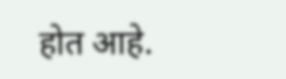होत आहे.